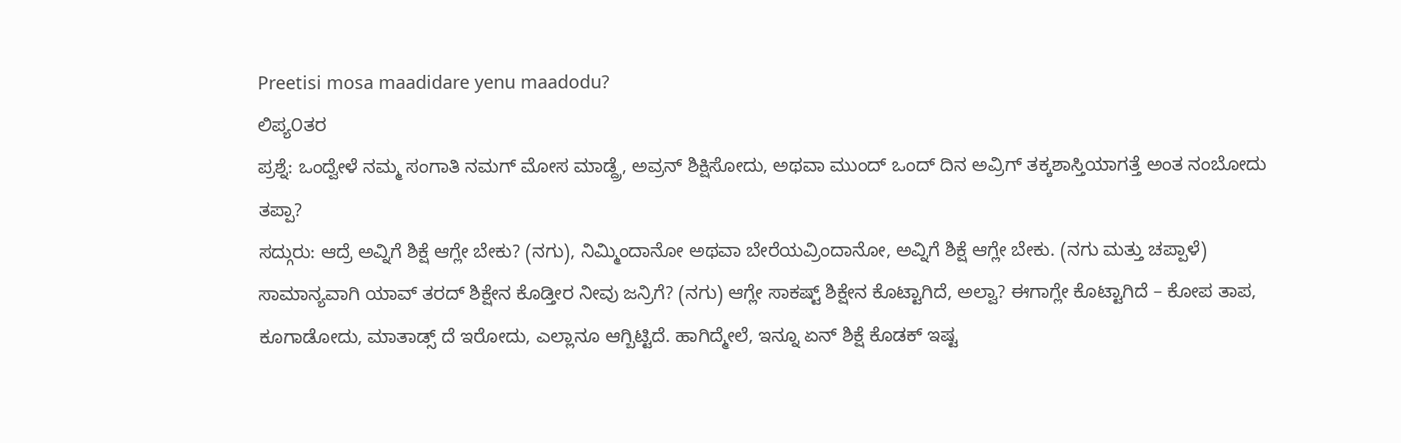Preetisi mosa maadidare yenu maadodu?
ಲಿಪ್ಯ೦ತರ
ಪ್ರಶ್ನೆ: ಒಂದ್ವೇಳೆ ನಮ್ಮ ಸಂಗಾತಿ ನಮಗ್ ಮೋಸ ಮಾಡ್ದ್ರೆ, ಅವ್ರನ್ ಶಿಕ್ಷಿಸೋದು, ಅಥವಾ ಮುಂದ್ ಒಂದ್ ದಿನ ಅವ್ರಿಗ್ ತಕ್ಕಶಾಸ್ತಿಯಾಗತ್ತೆ ಅಂತ ನಂಬೋದು ತಪ್ಪಾ?
ಸದ್ಗುರು: ಆದ್ರೆ ಅವ್ನಿಗೆ ಶಿಕ್ಷೆ ಆಗ್ಲೇ ಬೇಕು? (ನಗು), ನಿಮ್ಮಿಂದಾನೋ ಅಥವಾ ಬೇರೆಯವ್ರಿಂದಾನೋ, ಅವ್ನಿಗೆ ಶಿಕ್ಷೆ ಆಗ್ಲೇ ಬೇಕು. (ನಗು ಮತ್ತು ಚಪ್ಪಾಳೆ) ಸಾಮಾನ್ಯವಾಗಿ ಯಾವ್ ತರದ್ ಶಿಕ್ಷೇನ ಕೊಡ್ತೀರ ನೀವು ಜನ್ರಿಗೆ? (ನಗು) ಆಗ್ಲೇ ಸಾಕಷ್ಟ್ ಶಿಕ್ಷೇನ ಕೊಟ್ಟಾಗಿದೆ, ಅಲ್ವಾ? ಈಗಾಗ್ಲೇ ಕೊಟ್ಟಾಗಿದೆ – ಕೋಪ ತಾಪ, ಕೂಗಾಡೋದು, ಮಾತಾಡ್ಸ್ ದೆ ಇರೋದು, ಎಲ್ಲಾನೂ ಆಗ್ಬಿಟ್ಟಿದೆ. ಹಾಗಿದ್ಮೇಲೆ, ಇನ್ನೂ ಏನ್ ಶಿಕ್ಷೆ ಕೊಡಕ್ ಇಷ್ಟ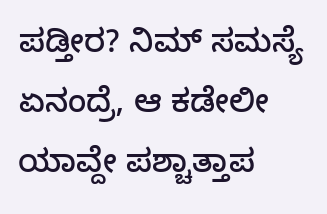ಪಡ್ತೀರ? ನಿಮ್ ಸಮಸ್ಯೆ ಏನಂದ್ರೆ, ಆ ಕಡೇಲೀ ಯಾವ್ದೇ ಪಶ್ಚಾತ್ತಾಪ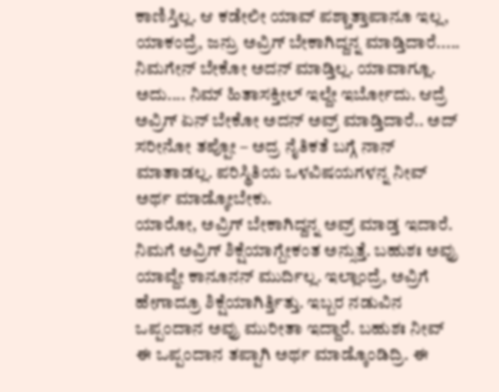ಕಾಣಿಸ್ತಿಲ್ಲ. ಆ ಕಡೇಲೀ ಯಾವ್ ಪಶ್ಚಾತ್ತಾಪಾನೂ ಇಲ್ಲ, ಯಾಕಂದ್ರೆ, ಜನ್ರು ಅವ್ರಿಗ್ ಬೇಕಾಗಿದ್ದನ್ನ ಮಾಡ್ತಿದಾರೆ..... ನಿಮಗೇನ್ ಬೇಕೋ ಅದನ್ ಮಾಡ್ತಿಲ್ಲ. ಯಾವಾಗ್ಲೂ. ಅದು.... ನಿಮ್ ಹಿತಾಸಕ್ತೀಲ್ ಇಲ್ದೇ ಇರ್ಬೋದು. ಆದ್ರೆ ಅವ್ರಿಗ್ ಏನ್ ಬೇಕೋ ಅದನ್ ಅವ್ರ್ ಮಾಡ್ತಿದಾರೆ.. ಅದ್ ಸರೀನೋ ತಪ್ಪೋ – ಅದ್ರ ನೈತಿಕತೆ ಬಗ್ಗೆ ನಾನ್ ಮಾತಾಡಲ್ಲ. ಪರಿಸ್ಥಿತಿಯ ಒಳವಿಷಯಗಳನ್ನ ನೀವ್ ಅರ್ಥ ಮಾಡ್ಕೋಬೇಕು.
ಯಾರೋ, ಅವ್ರಿಗ್ ಬೇಕಾಗಿದ್ದನ್ನ ಅವ್ರ್ ಮಾಡ್ತ ಇದಾರೆ. ನಿಮಗೆ ಅವ್ರಿಗ್ ಶಿಕ್ಷೆಯಾಗ್ಬೇಕಂತ ಅನ್ಸುತ್ತೆ. ಬಹುಶಃ ಅವ್ರು ಯಾವ್ದೇ ಕಾನೂನನ್ ಮುರ್ದಿಲ್ಲ. ಇಲ್ಲಾಂದ್ರೆ, ಅವ್ರಿಗೆ ಹೇಗಾದ್ರೂ ಶಿಕ್ಷೆಯಾಗಿರ್ತ್ತಿತ್ತು. ಇಬ್ಬರ ನಡುವಿನ ಒಪ್ಪಂದಾನ ಅವ್ರು ಮುರೀತಾ ಇದ್ದಾರೆ. ಬಹುಶಃ ನೀವ್ ಈ ಒಪ್ಪಂದಾನ ತಪ್ಪಾಗಿ ಅರ್ಥ ಮಾಡ್ಕೊಂಡಿದ್ರಿ. ಈ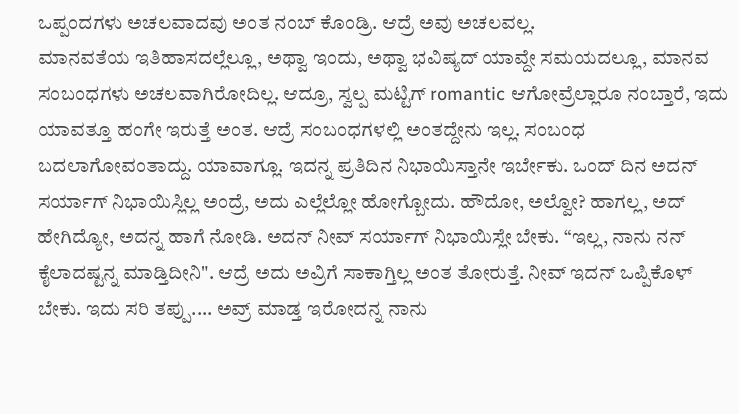ಒಪ್ಪಂದಗಳು ಅಚಲವಾದವು ಅಂತ ನಂಬ್ ಕೊಂಡ್ರಿ. ಆದ್ರೆ ಅವು ಅಚಲವಲ್ಲ.
ಮಾನವತೆಯ ಇತಿಹಾಸದಲ್ಲೆಲ್ಲೂ, ಅಥ್ವಾ ಇಂದು, ಅಥ್ವಾ ಭವಿಷ್ಯದ್ ಯಾವ್ದೇ ಸಮಯದಲ್ಲೂ, ಮಾನವ ಸಂಬಂಧಗಳು ಅಚಲವಾಗಿರೋದಿಲ್ಲ. ಆದ್ರೂ, ಸ್ವಲ್ಪ ಮಟ್ಟಿಗ್ romantic ಆಗೋವ್ರೆಲ್ಲಾರೂ ನಂಬ್ತಾರೆ, ಇದು ಯಾವತ್ತೂ ಹಂಗೇ ಇರುತ್ತೆ ಅಂತ. ಆದ್ರೆ ಸಂಬಂಧಗಳಲ್ಲಿ ಅಂತದ್ದೇನು ಇಲ್ಲ. ಸಂಬಂಧ ಬದಲಾಗೋವಂತಾದ್ದು. ಯಾವಾಗ್ಲೂ. ಇದನ್ನ ಪ್ರತಿದಿನ ನಿಭಾಯಿಸ್ತಾನೇ ಇರ್ಬೇಕು. ಒಂದ್ ದಿನ ಅದನ್ ಸರ್ಯಾಗ್ ನಿಭಾಯಿಸ್ಲಿಲ್ಲ ಅಂದ್ರೆ, ಅದು ಎಲ್ಲೆಲ್ಲೋ ಹೋಗ್ಬೋದು. ಹೌದೋ, ಅಲ್ವೋ? ಹಾಗಲ್ಲ, ಅದ್ ಹೇಗಿದ್ಯೋ, ಅದನ್ನ ಹಾಗೆ ನೋಡಿ. ಅದನ್ ನೀವ್ ಸರ್ಯಾಗ್ ನಿಭಾಯಿಸ್ಲೇ ಬೇಕು. “ಇಲ್ಲ, ನಾನು ನನ್ ಕೈಲಾದಷ್ಟನ್ನ ಮಾಡ್ತಿದೀನಿ". ಆದ್ರೆ ಅದು ಅವ್ರಿಗೆ ಸಾಕಾಗ್ತಿಲ್ಲ ಅಂತ ತೋರುತ್ತೆ. ನೀವ್ ಇದನ್ ಒಪ್ಪಿಕೊಳ್ ಬೇಕು. ಇದು ಸರಿ ತಪ್ಪು.... ಅವ್ರ್ ಮಾಡ್ತ ಇರೋದನ್ನ ನಾನು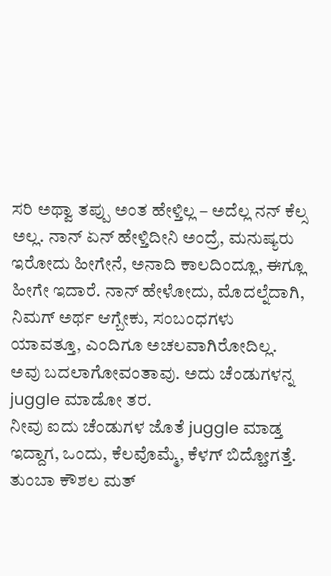ಸರಿ ಅಥ್ವಾ ತಪ್ಪು ಅಂತ ಹೇಳ್ತಿಲ್ಲ – ಅದೆಲ್ಲ ನನ್ ಕೆಲ್ಸ ಅಲ್ಲ. ನಾನ್ ಏನ್ ಹೇಳ್ತಿದೀನಿ ಅಂದ್ರೆ, ಮನುಷ್ಯರು ಇರೋದು ಹೀಗೇನೆ, ಅನಾದಿ ಕಾಲದಿಂದ್ಲೂ, ಈಗ್ಲೂ ಹೀಗೇ ಇದಾರೆ. ನಾನ್ ಹೇಳೋದು, ಮೊದಲ್ನೆದಾಗಿ, ನಿಮಗ್ ಅರ್ಥ ಆಗ್ಬೇಕು, ಸಂಬಂಧಗಳು ಯಾವತ್ತೂ, ಎಂದಿಗೂ ಅಚಲವಾಗಿರೋದಿಲ್ಲ.
ಅವು ಬದಲಾಗೋವಂತಾವು. ಅದು ಚೆಂಡುಗಳನ್ನ juggle ಮಾಡೋ ತರ.
ನೀವು ಐದು ಚೆಂಡುಗಳ ಜೊತೆ juggle ಮಾಡ್ತ ಇದ್ದಾಗ, ಒಂದು, ಕೆಲವೊಮ್ಮೆ, ಕೆಳಗ್ ಬಿದ್ಹೋಗತ್ತೆ. ತುಂಬಾ ಕೌಶಲ ಮತ್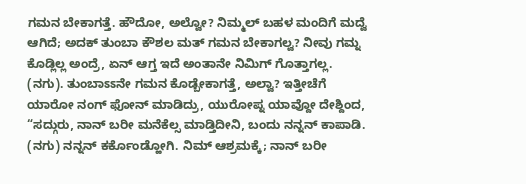ಗಮನ ಬೇಕಾಗತ್ತೆ. ಹೌದೋ, ಅಲ್ವೋ? ನಿಮ್ಮಲ್ ಬಹಳ ಮಂದಿಗೆ ಮದ್ವೆ ಆಗಿದೆ; ಅದಕ್ ತುಂಬಾ ಕೌಶಲ ಮತ್ ಗಮನ ಬೇಕಾಗಲ್ವ? ನೀವು ಗಮ್ನ ಕೊಡ್ಲಿಲ್ಲ ಅಂದ್ರೆ, ಏನ್ ಆಗ್ತ ಇದೆ ಅಂತಾನೇ ನಿಮಿಗ್ ಗೊತ್ತಾಗಲ್ಲ. (ನಗು). ತುಂಬಾಽಽನೇ ಗಮನ ಕೊಡ್ಬೇಕಾಗತ್ತೆ, ಅಲ್ವಾ? ಇತ್ತೀಚೆಗೆ ಯಾರೋ ನಂಗ್ ಫೋನ್ ಮಾಡಿದ್ರು, ಯುರೋಪ್ನ ಯಾವ್ದೋ ದೇಶ್ದಿಂದ, “ಸದ್ಗುರು, ನಾನ್ ಬರೀ ಮನೆಕೆಲ್ಸ ಮಾಡ್ತಿದೀನಿ, ಬಂದು ನನ್ನನ್ ಕಾಪಾಡಿ. (ನಗು) ನನ್ನನ್ ಕರ್ಕೊಂಡ್ಹೋಗಿ. ನಿಮ್ ಆಶ್ರಮಕ್ಕೆ; ನಾನ್ ಬರೀ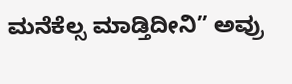ಮನೆಕೆಲ್ಸ ಮಾಡ್ತಿದೀನಿ” ಅವ್ರು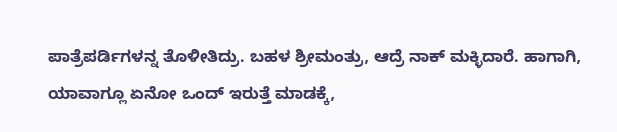ಪಾತ್ರೆಪರ್ಡಿಗಳನ್ನ ತೊಳೀತಿದ್ರು. ಬಹಳ ಶ್ರೀಮಂತ್ರು, ಆದ್ರೆ ನಾಕ್ ಮಕ್ಳಿದಾರೆ. ಹಾಗಾಗಿ, ಯಾವಾಗ್ಲೂ ಏನೋ ಒಂದ್ ಇರುತ್ತೆ ಮಾಡಕ್ಕೆ,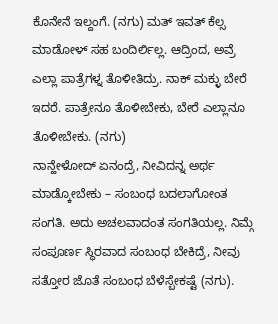ಕೊನೇನೆ ಇಲ್ದಂಗೆ. (ನಗು) ಮತ್ ಇವತ್ ಕೆಲ್ಸ ಮಾಡೋಳ್ ಸಹ ಬಂದಿರ್ಲಿಲ್ಲ. ಆದ್ರಿಂದ, ಅವ್ರೆ ಎಲ್ಲಾ ಪಾತ್ರೆಗಳ್ನ ತೊಳೀತಿದ್ರು. ನಾಕ್ ಮಕ್ಳು ಬೇರೆ ಇದರೆ. ಪಾತ್ರೇನೂ ತೊಳೀಬೇಕು, ಬೇರೆ ಎಲ್ಲಾನೂ ತೊಳೀಬೇಕು. (ನಗು)
ನಾನ್ಹೇಳೋದ್ ಏನಂದ್ರೆ, ನೀವಿದನ್ನ ಅರ್ಥ ಮಾಡ್ಕೋಬೇಕು – ಸಂಬಂಧ ಬದಲಾಗೋಂತ ಸಂಗತಿ. ಅದು ಅಚಲವಾದಂತ ಸಂಗತಿಯಲ್ಲ. ನಿಮ್ಗೆ ಸಂಪೂರ್ಣ ಸ್ಥಿರವಾದ ಸಂಬಂಧ ಬೇಕಿದ್ರೆ, ನೀವು ಸತ್ತೋರ ಜೊತೆ ಸಂಬಂಧ ಬೆಳೆಸ್ಬೇಕಷ್ಟೆ (ನಗು).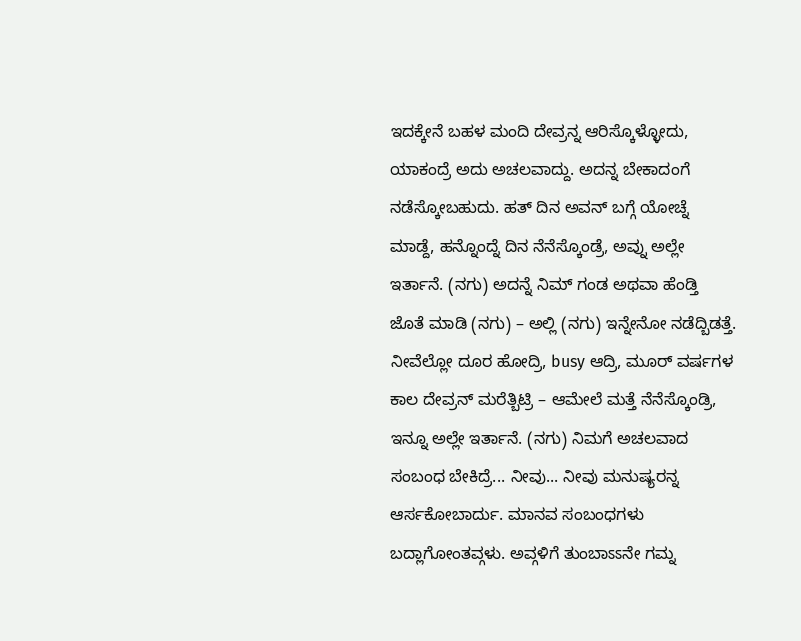ಇದಕ್ಕೇನೆ ಬಹಳ ಮಂದಿ ದೇವ್ರನ್ನ ಆರಿಸ್ಕೊಳ್ಳೋದು, ಯಾಕಂದ್ರೆ ಅದು ಅಚಲವಾದ್ದು. ಅದನ್ನ ಬೇಕಾದಂಗೆ ನಡೆಸ್ಕೋಬಹುದು. ಹತ್ ದಿನ ಅವನ್ ಬಗ್ಗೆ ಯೋಚ್ನೆ ಮಾಡ್ದೆ, ಹನ್ನೊಂದ್ನೆ ದಿನ ನೆನೆಸ್ಕೊಂಡ್ರೆ, ಅವ್ನು ಅಲ್ಲೇ ಇರ್ತಾನೆ. (ನಗು) ಅದನ್ನೆ ನಿಮ್ ಗಂಡ ಅಥವಾ ಹೆಂಡ್ತಿ ಜೊತೆ ಮಾಡಿ (ನಗು) – ಅಲ್ಲಿ (ನಗು) ಇನ್ನೇನೋ ನಡೆದ್ಬಿಡತ್ತೆ. ನೀವೆಲ್ಲೋ ದೂರ ಹೋದ್ರಿ, busy ಆದ್ರಿ, ಮೂರ್ ವರ್ಷಗಳ ಕಾಲ ದೇವ್ರನ್ ಮರೆತ್ಬಿಟ್ರಿ – ಆಮೇಲೆ ಮತ್ತೆ ನೆನೆಸ್ಕೊಂಡ್ರಿ, ಇನ್ನೂ ಅಲ್ಲೇ ಇರ್ತಾನೆ. (ನಗು) ನಿಮಗೆ ಅಚಲವಾದ ಸಂಬಂಧ ಬೇಕಿದ್ರೆ... ನೀವು... ನೀವು ಮನುಷ್ಯರನ್ನ ಆರ್ಸಕೋಬಾರ್ದು. ಮಾನವ ಸಂಬಂಧಗಳು ಬದ್ಲಾಗೋಂತವ್ಗಳು. ಅವ್ಗಳಿಗೆ ತುಂಬಾಽಽನೇ ಗಮ್ನ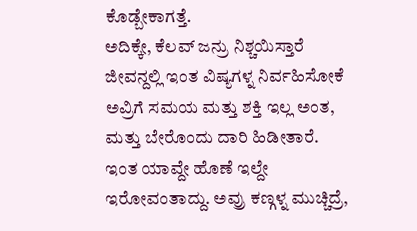ಕೊಡ್ಬೇಕಾಗತ್ತೆ.
ಅದಿಕ್ಕೇ, ಕೆಲವ್ ಜನ್ರು ನಿಶ್ಚಯಿಸ್ತಾರೆ ಜೀವನ್ದಲ್ಲಿ ಇಂತ ವಿಷ್ಯಗಳ್ನ ನಿರ್ವಹಿಸೋಕೆ ಅವ್ರಿಗೆ ಸಮಯ ಮತ್ತು ಶಕ್ತಿ ಇಲ್ಲ ಅಂತ, ಮತ್ತು ಬೇರೊಂದು ದಾರಿ ಹಿಡೀತಾರೆ. ಇಂತ ಯಾವ್ದೇ ಹೊಣೆ ಇಲ್ದೇ ಇರೋವಂತಾದ್ದು. ಅವ್ರು ಕಣ್ಗಳ್ನ ಮುಚ್ಚಿದ್ರೆ,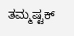ತಮ್ಮಷ್ಟಕ್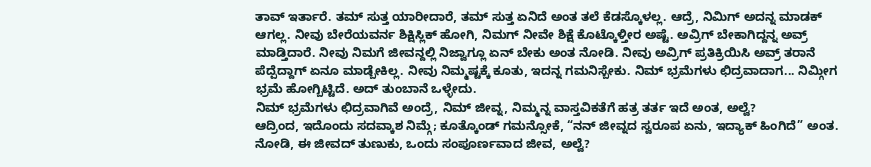ತಾವ್ ಇರ್ತಾರೆ. ತಮ್ ಸುತ್ತ ಯಾರೀದಾರೆ, ತಮ್ ಸುತ್ತ ಏನಿದೆ ಅಂತ ತಲೆ ಕೆಡಸ್ಕೊಳಲ್ಲ. ಆದ್ರೆ, ನಿಮಿಗ್ ಅದನ್ನ ಮಾಡಕ್ ಆಗಲ್ಲ. ನೀವು ಬೇರೆಯವರ್ನ ಶಿಕ್ಷಿಸ್ಲಿಕ್ ಹೋಗಿ, ನಿಮಗ್ ನೀವೇ ಶಿಕ್ಷೆ ಕೊಟ್ಕೊಳ್ತೀರ ಅಷ್ಟೆ. ಅವ್ರಿಗ್ ಬೇಕಾಗಿದ್ದನ್ನ ಅವ್ರ್ ಮಾಡ್ತಿದಾರೆ. ನೀವು ನಿಮಗೆ ಜೀವನ್ದಲ್ಲಿ ನಿಜ್ವಾಗ್ಲೂ ಏನ್ ಬೇಕು ಅಂತ ನೋಡಿ. ನೀವು ಅವ್ರಿಗ್ ಪ್ರತಿಕ್ರಿಯಿಸಿ ಅವ್ರ್ ತರಾನೆ ಪೆದ್ಪೆದ್ದಾಗ್ ಏನೂ ಮಾಡ್ಬೇಕಿಲ್ಲ. ನೀವು ನಿಮ್ಮಷ್ಟಕ್ಕೆ ಕೂತು, ಇದನ್ನ ಗಮನಿಸ್ಬೇಕು. ನಿಮ್ ಭ್ರಮೆಗಳು ಛಿದ್ರವಾದಾಗ... ನಿಮ್ಗೀಗ ಭ್ರಮೆ ಹೋಗ್ಬಿಟ್ಟಿದೆ. ಅದ್ ತುಂಬಾನೆ ಒಳ್ಳೇದು.
ನಿಮ್ ಭ್ರಮೆಗಳು ಛಿದ್ರವಾಗಿವೆ ಅಂದ್ರೆ, ನಿಮ್ ಜೀವ್ನ, ನಿಮ್ಮನ್ನ ವಾಸ್ತವಿಕತೆಗೆ ಹತ್ರ ತರ್ತ ಇದೆ ಅಂತ, ಅಲ್ವೆ?
ಆದ್ರಿಂದ, ಇದೊಂದು ಸದವ್ಕಾಶ ನಿಮ್ಗೆ; ಕೂತ್ಕೊಂಡ್ ಗಮನ್ಸೋಕೆ, “ನನ್ ಜೀವ್ನದ ಸ್ವರೂಪ ಏನು, ಇದ್ಯಾಕ್ ಹಿಂಗಿದೆ” ಅಂತ. ನೋಡಿ, ಈ ಜೀವದ್ ತುಣುಕು, ಒಂದು ಸಂಪೂರ್ಣವಾದ ಜೀವ, ಅಲ್ವೆ?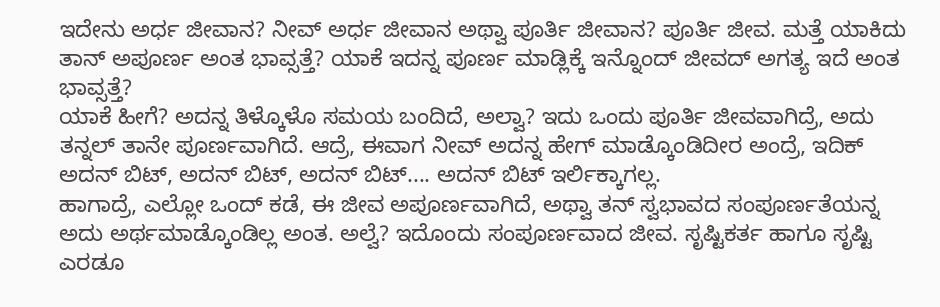ಇದೇನು ಅರ್ಧ ಜೀವಾನ? ನೀವ್ ಅರ್ಧ ಜೀವಾನ ಅಥ್ವಾ ಪೂರ್ತಿ ಜೀವಾನ? ಪೂರ್ತಿ ಜೀವ. ಮತ್ತೆ ಯಾಕಿದು ತಾನ್ ಅಪೂರ್ಣ ಅಂತ ಭಾವ್ಸತ್ತೆ? ಯಾಕೆ ಇದನ್ನ ಪೂರ್ಣ ಮಾಡ್ಲಿಕ್ಕೆ ಇನ್ನೊಂದ್ ಜೀವದ್ ಅಗತ್ಯ ಇದೆ ಅಂತ ಭಾವ್ಸತ್ತೆ?
ಯಾಕೆ ಹೀಗೆ? ಅದನ್ನ ತಿಳ್ಕೊಳೊ ಸಮಯ ಬಂದಿದೆ, ಅಲ್ವಾ? ಇದು ಒಂದು ಪೂರ್ತಿ ಜೀವವಾಗಿದ್ರೆ, ಅದು ತನ್ನಲ್ ತಾನೇ ಪೂರ್ಣವಾಗಿದೆ. ಆದ್ರೆ, ಈವಾಗ ನೀವ್ ಅದನ್ನ ಹೇಗ್ ಮಾಡ್ಕೊಂಡಿದೀರ ಅಂದ್ರೆ, ಇದಿಕ್ ಅದನ್ ಬಿಟ್, ಅದನ್ ಬಿಟ್, ಅದನ್ ಬಿಟ್.... ಅದನ್ ಬಿಟ್ ಇರ್ಲಿಕ್ಕಾಗಲ್ಲ.
ಹಾಗಾದ್ರೆ, ಎಲ್ಲೋ ಒಂದ್ ಕಡೆ, ಈ ಜೀವ ಅಪೂರ್ಣವಾಗಿದೆ, ಅಥ್ವಾ ತನ್ ಸ್ವಭಾವದ ಸಂಪೂರ್ಣತೆಯನ್ನ ಅದು ಅರ್ಥಮಾಡ್ಕೊಂಡಿಲ್ಲ ಅಂತ. ಅಲ್ವೆ? ಇದೊಂದು ಸಂಪೂರ್ಣವಾದ ಜೀವ. ಸೃಷ್ಟಿಕರ್ತ ಹಾಗೂ ಸೃಷ್ಟಿ ಎರಡೂ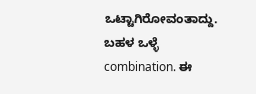ಒಟ್ಟಾಗಿರೋವಂತಾದ್ದು. ಬಹಳ ಒಳ್ಳೆ combination. ಈ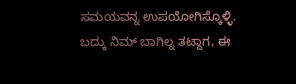ಸಮಯವನ್ನ ಉಪಯೋಗಿಸ್ಕೊಳ್ಳಿ. ಬದ್ಕು ನಿಮ್ ಬಾಗಿಲ್ನ ತಟ್ದಾಗ, ಈ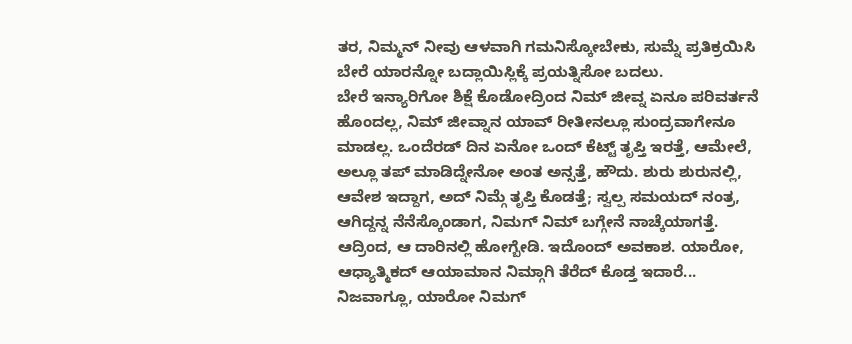ತರ, ನಿಮ್ಮನ್ ನೀವು ಆಳವಾಗಿ ಗಮನಿಸ್ಕೋಬೇಕು, ಸುಮ್ನೆ ಪ್ರತಿಕ್ರಯಿಸಿ ಬೇರೆ ಯಾರನ್ನೋ ಬದ್ಲಾಯಿಸ್ಲಿಕ್ಕೆ ಪ್ರಯತ್ನಿಸೋ ಬದಲು.
ಬೇರೆ ಇನ್ಯಾರಿಗೋ ಶಿಕ್ಷೆ ಕೊಡೋದ್ರಿಂದ ನಿಮ್ ಜೀವ್ನ ಏನೂ ಪರಿವರ್ತನೆ ಹೊಂದಲ್ಲ, ನಿಮ್ ಜೀವ್ನಾನ ಯಾವ್ ರೀತೀನಲ್ಲೂ ಸುಂದ್ರವಾಗೇನೂ ಮಾಡಲ್ಲ. ಒಂದೆರಡ್ ದಿನ ಏನೋ ಒಂದ್ ಕೆಟ್ಟ್ ತೃಪ್ತಿ ಇರತ್ತೆ, ಆಮೇಲೆ, ಅಲ್ಲೂ ತಪ್ ಮಾಡಿದ್ನೇನೋ ಅಂತ ಅನ್ಸತ್ತೆ, ಹೌದು. ಶುರು ಶುರುನಲ್ಲಿ, ಆವೇಶ ಇದ್ದಾಗ, ಅದ್ ನಿಮ್ಗೆ ತೃಪ್ತಿ ಕೊಡತ್ತೆ; ಸ್ವಲ್ಪ ಸಮಯದ್ ನಂತ್ರ, ಆಗಿದ್ದನ್ನ ನೆನೆಸ್ಕೊಂಡಾಗ, ನಿಮಗ್ ನಿಮ್ ಬಗ್ಗೇನೆ ನಾಚ್ಕೆಯಾಗತ್ತೆ. ಆದ್ರಿಂದ, ಆ ದಾರಿನಲ್ಲಿ ಹೋಗ್ಬೇಡಿ. ಇದೊಂದ್ ಅವಕಾಶ. ಯಾರೋ, ಆಧ್ಯಾತ್ಮಿಕದ್ ಆಯಾಮಾನ ನಿಮ್ಗಾಗಿ ತೆರೆದ್ ಕೊಡ್ತ ಇದಾರೆ... ನಿಜವಾಗ್ಲೂ, ಯಾರೋ ನಿಮಗ್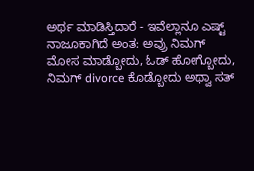ಅರ್ಥ ಮಾಡಿಸ್ತಿದಾರೆ - ಇವೆಲ್ಲಾನೂ ಎಷ್ಟ್ ನಾಜೂಕಾಗಿದೆ ಅಂತ: ಅವ್ರು ನಿಮಗ್ ಮೋಸ ಮಾಡ್ಬೋದು, ಓಡ್ ಹೋಗ್ಬೋದು, ನಿಮಗ್ divorce ಕೊಡ್ಬೋದು ಅಥ್ವಾ ಸತ್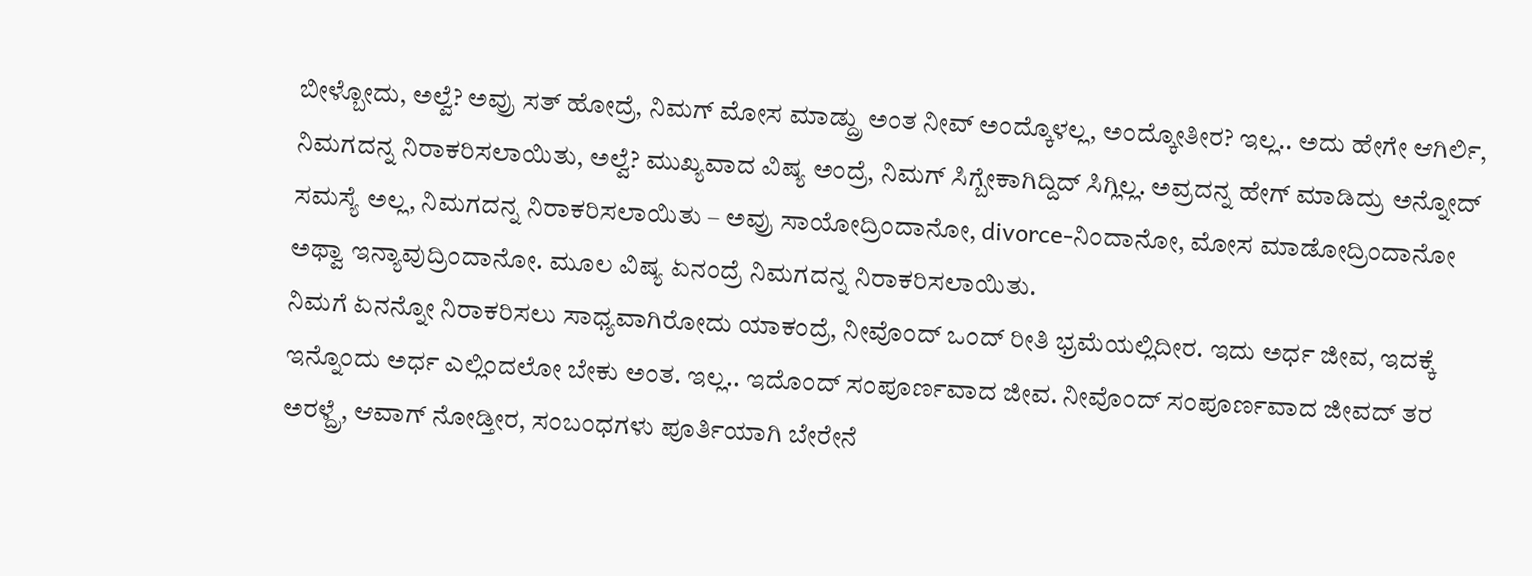ಬೀಳ್ಬೋದು, ಅಲ್ವೆ? ಅವ್ರು ಸತ್ ಹೋದ್ರೆ, ನಿಮಗ್ ಮೋಸ ಮಾಡ್ದ್ರು ಅಂತ ನೀವ್ ಅಂದ್ಕೊಳಲ್ಲ, ಅಂದ್ಕೋತೀರ? ಇಲ್ಲ.. ಅದು ಹೇಗೇ ಆಗಿರ್ಲಿ, ನಿಮಗದನ್ನ ನಿರಾಕರಿಸಲಾಯಿತು, ಅಲ್ವೆ? ಮುಖ್ಯವಾದ ವಿಷ್ಯ ಅಂದ್ರೆ, ನಿಮಗ್ ಸಿಗ್ಬೇಕಾಗಿದ್ದಿದ್ ಸಿಗ್ಲಿಲ್ಲ. ಅವ್ರದನ್ನ ಹೇಗ್ ಮಾಡಿದ್ರು ಅನ್ನೋದ್ ಸಮಸ್ಯೆ ಅಲ್ಲ, ನಿಮಗದನ್ನ ನಿರಾಕರಿಸಲಾಯಿತು – ಅವ್ರು ಸಾಯೋದ್ರಿಂದಾನೋ, divorce-ನಿಂದಾನೋ, ಮೋಸ ಮಾಡೋದ್ರಿಂದಾನೋ ಅಥ್ವಾ ಇನ್ಯಾವುದ್ರಿಂದಾನೋ. ಮೂಲ ವಿಷ್ಯ ಏನಂದ್ರೆ ನಿಮಗದನ್ನ ನಿರಾಕರಿಸಲಾಯಿತು.
ನಿಮಗೆ ಏನನ್ನೋ ನಿರಾಕರಿಸಲು ಸಾಧ್ಯವಾಗಿರೋದು ಯಾಕಂದ್ರೆ, ನೀವೊಂದ್ ಒಂದ್ ರೀತಿ ಭ್ರಮೆಯಲ್ಲಿದೀರ. ಇದು ಅರ್ಧ ಜೀವ, ಇದಕ್ಕೆ ಇನ್ನೊಂದು ಅರ್ಧ ಎಲ್ಲಿಂದಲೋ ಬೇಕು ಅಂತ. ಇಲ್ಲ.. ಇದೊಂದ್ ಸಂಪೂರ್ಣವಾದ ಜೀವ. ನೀವೊಂದ್ ಸಂಪೂರ್ಣವಾದ ಜೀವದ್ ತರ ಅರಳ್ದ್ರೆ, ಆವಾಗ್ ನೋಡ್ತೀರ, ಸಂಬಂಧಗಳು ಪೂರ್ತಿಯಾಗಿ ಬೇರೇನೆ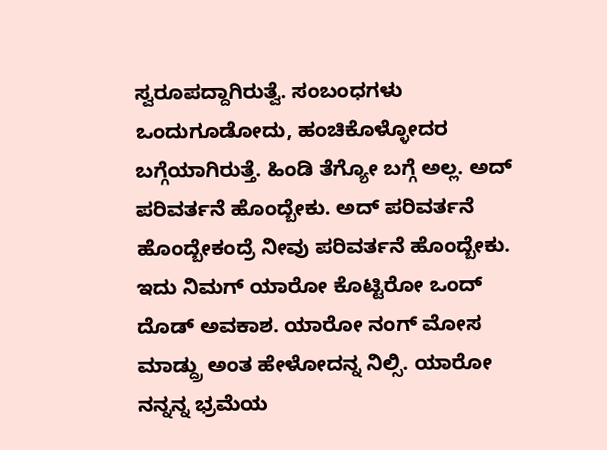ಸ್ವರೂಪದ್ದಾಗಿರುತ್ವೆ. ಸಂಬಂಧಗಳು ಒಂದುಗೂಡೋದು, ಹಂಚಿಕೊಳ್ಳೋದರ ಬಗ್ಗೆಯಾಗಿರುತ್ತೆ. ಹಿಂಡಿ ತೆಗ್ಯೋ ಬಗ್ಗೆ ಅಲ್ಲ. ಅದ್ ಪರಿವರ್ತನೆ ಹೊಂದ್ಬೇಕು. ಅದ್ ಪರಿವರ್ತನೆ ಹೊಂದ್ಬೇಕಂದ್ರೆ ನೀವು ಪರಿವರ್ತನೆ ಹೊಂದ್ಬೇಕು. ಇದು ನಿಮಗ್ ಯಾರೋ ಕೊಟ್ಟಿರೋ ಒಂದ್ ದೊಡ್ ಅವಕಾಶ. ಯಾರೋ ನಂಗ್ ಮೋಸ ಮಾಡ್ದ್ರು ಅಂತ ಹೇಳೋದನ್ನ ನಿಲ್ಸಿ. ಯಾರೋ ನನ್ನನ್ನ ಭ್ರಮೆಯ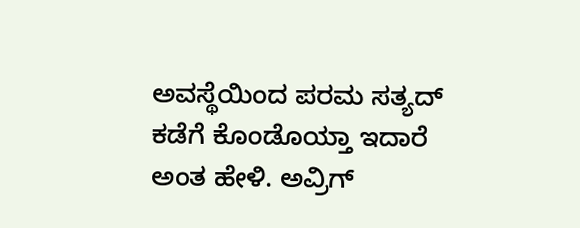ಅವಸ್ಥೆಯಿಂದ ಪರಮ ಸತ್ಯದ್ ಕಡೆಗೆ ಕೊಂಡೊಯ್ತಾ ಇದಾರೆ ಅಂತ ಹೇಳಿ. ಅವ್ರಿಗ್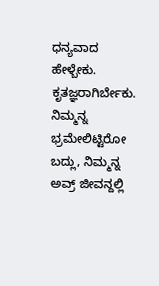ಧನ್ಯವಾದ ಹೇಳ್ಬೇಕು. ಕೃತಜ್ಞರಾಗಿರ್ಬೇಕು.
ನಿಮ್ಮನ್ನ ಭ್ರಮೇಲಿಟ್ಟಿರೋ ಬದ್ಲು, ನಿಮ್ಮನ್ನ ಅವ್ರ್ ಜೀವನ್ದಲ್ಲಿ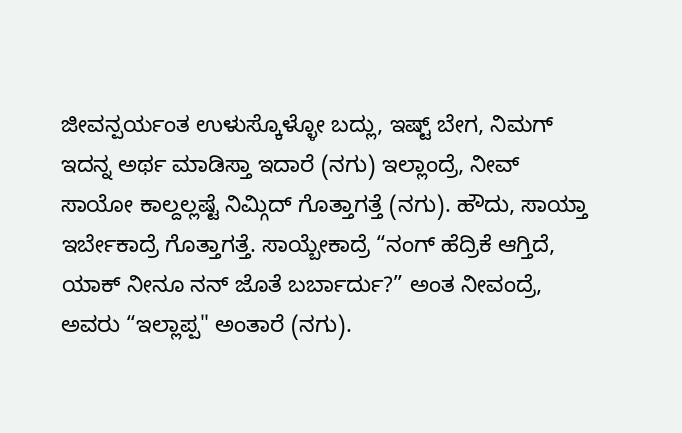ಜೀವನ್ಪರ್ಯಂತ ಉಳುಸ್ಕೊಳ್ಳೋ ಬದ್ಲು, ಇಷ್ಟ್ ಬೇಗ, ನಿಮಗ್ ಇದನ್ನ ಅರ್ಥ ಮಾಡಿಸ್ತಾ ಇದಾರೆ (ನಗು) ಇಲ್ಲಾಂದ್ರೆ, ನೀವ್ ಸಾಯೋ ಕಾಲ್ದಲ್ಲಷ್ಟೆ ನಿಮ್ಗಿದ್ ಗೊತ್ತಾಗತ್ತೆ (ನಗು). ಹೌದು, ಸಾಯ್ತಾ ಇರ್ಬೇಕಾದ್ರೆ ಗೊತ್ತಾಗತ್ತೆ. ಸಾಯ್ಬೇಕಾದ್ರೆ “ನಂಗ್ ಹೆದ್ರಿಕೆ ಆಗ್ತಿದೆ, ಯಾಕ್ ನೀನೂ ನನ್ ಜೊತೆ ಬರ್ಬಾರ್ದು?” ಅಂತ ನೀವಂದ್ರೆ, ಅವರು “ಇಲ್ಲಾಪ್ಪ" ಅಂತಾರೆ (ನಗು).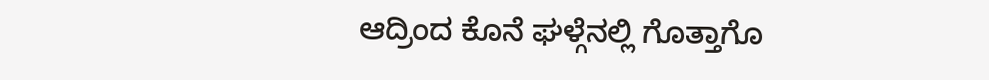ಆದ್ರಿಂದ ಕೊನೆ ಘಳ್ಗೆನಲ್ಲಿ ಗೊತ್ತಾಗೊ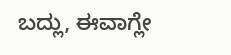ಬದ್ಲು, ಈವಾಗ್ಲೇ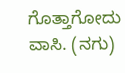ಗೊತ್ತಾಗೋದು ವಾಸಿ. (ನಗು)